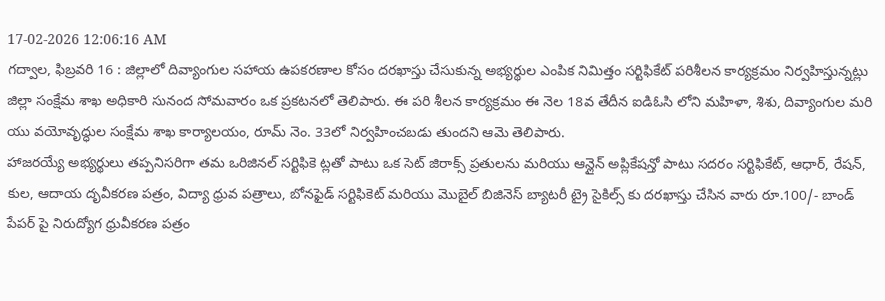17-02-2026 12:06:16 AM
గద్వాల, ఫిబ్రవరి 16 : జిల్లాలో దివ్యాంగుల సహాయ ఉపకరణాల కోసం దరఖాస్తు చేసుకున్న అభ్యర్థుల ఎంపిక నిమిత్తం సర్టిఫికేట్ పరిశీలన కార్యక్రమం నిర్వహిస్తున్నట్లు జిల్లా సంక్షేమ శాఖ అధికారి సునంద సోమవారం ఒక ప్రకటనలో తెలిపారు. ఈ పరి శీలన కార్యక్రమం ఈ నెల 18వ తేదీన ఐడిఓసి లోని మహిళా, శిశు, దివ్యాంగుల మరి యు వయోవృద్ధుల సంక్షేమ శాఖ కార్యాలయం, రూమ్ నెం. 33లో నిర్వహించబడు తుందని ఆమె తెలిపారు.
హాజరయ్యే అభ్యర్థులు తప్పనిసరిగా తమ ఒరిజినల్ సర్టిఫికె ట్లతో పాటు ఒక సెట్ జిరాక్స్ ప్రతులను మరియు ఆన్లైన్ అప్లికేషన్తో పాటు సదరం సర్టిఫికేట్, ఆధార్, రేషన్, కుల, ఆదాయ దృవీకరణ పత్రం, విద్యా ధ్రువ పత్రాలు, బోనఫైడ్ సర్టిఫికెట్ మరియు మొబైల్ బిజినెస్ బ్యాటరీ ట్రై సైకిల్స్ కు దరఖాస్తు చేసిన వారు రూ.100/- బాండ్ పేపర్ పై నిరుద్యోగ ధ్రువీకరణ పత్రం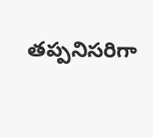తప్పనిసరిగా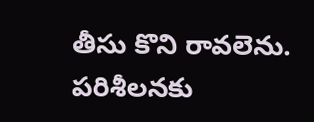తీసు కొని రావలెను. పరిశీలనకు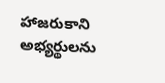హాజరుకాని అభ్యర్థులను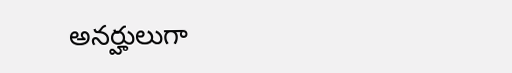అనర్హులుగా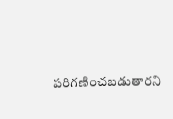పరిగణించబడుతారని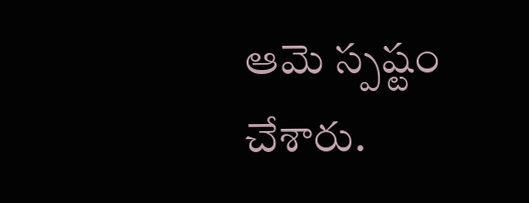ఆమె స్పష్టం చేశారు.